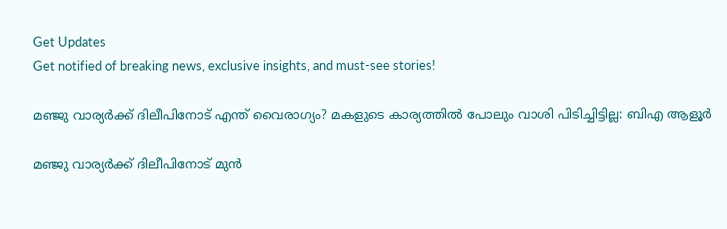Get Updates
Get notified of breaking news, exclusive insights, and must-see stories!

മഞ്ജു വാര്യർക്ക് ദിലീപിനോട് എന്ത് വൈരാഗ്യം? മകളുടെ കാര്യത്തില്‍ പോലും വാശി പിടിച്ചിട്ടില്ല: ബിഎ ആളൂർ

മഞ്ജു വാര്യർക്ക് ദിലീപിനോട് മുന്‍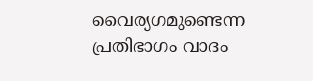വൈര്യഗമുണ്ടെന്ന പ്രതിഭാഗം വാദം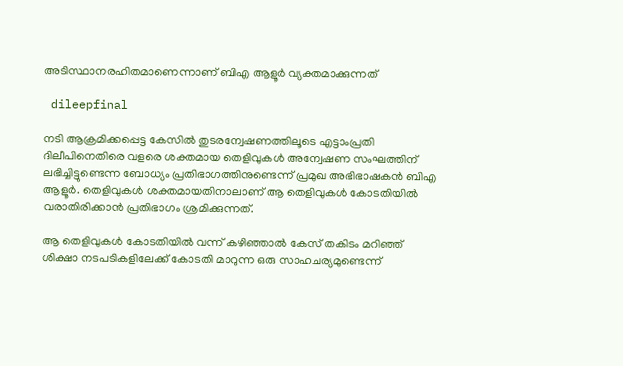അടിസ്ഥാനരഹിതമാണെന്നാണ് ബിഎ ആളൂർ വ്യക്തമാക്കുന്നത്

 dileepfinal

നടി ആക്രമിക്കപ്പെട്ട കേസില്‍ തുടരന്വേഷണത്തിലൂടെ എട്ടാംപ്രതി ദിലീപിനെതിരെ വളരെ ശക്തമായ തെളിവുകള്‍ അന്വേഷണ സംഘത്തിന് ലഭിച്ചിട്ടുണ്ടെന്ന ബോധ്യം പ്രതിഭാഗത്തിനുണ്ടെന്ന് പ്രമുഖ അഭിഭാഷകന്‍ ബിഎ ആളൂർ. തെളിവുകള്‍ ശക്തമായതിനാലാണ് ആ തെളിവുകള്‍ കോടതിയില്‍ വരാതിരിക്കാന്‍ പ്രതിഭാഗം ശ്രമിക്കുന്നത്.

ആ തെളിവുകള്‍ കോടതിയില്‍ വന്ന് കഴിഞ്ഞാല്‍ കേസ് തകിടം മറിഞ്ഞ് ശിക്ഷാ നടപടികളിലേക്ക് കോടതി മാറുന്ന ഒരു സാഹചര്യമുണ്ടെന്ന്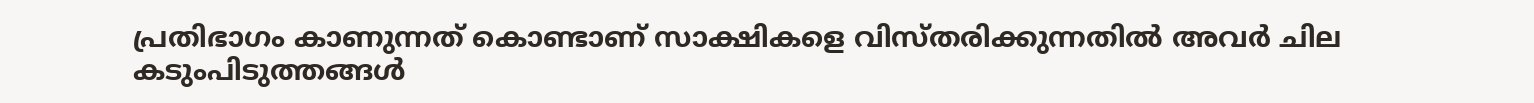പ്രതിഭാഗം കാണുന്നത് കൊണ്ടാണ് സാക്ഷികളെ വിസ്തരിക്കുന്നതില്‍ അവർ ചില കടുംപിടുത്തങ്ങള്‍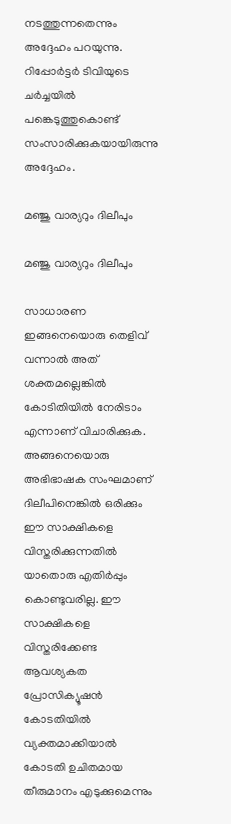നടത്തുന്നതെന്നും അദ്ദേഹം പറയുന്നു. റിപ്പോർട്ടർ ടിവിയുടെ ചർച്ചയില്‍ പങ്കെടുത്തുകൊണ്ട് സംസാരിക്കുകയായിരുന്നു അദ്ദേഹം.

മഞ്ജു വാര്യറും ദിലീപും

മഞ്ജു വാര്യറും ദിലീപും

സാധാരണ ഇങ്ങനെയൊരു തെളിവ് വന്നാല്‍ അത് ശക്തമല്ലെങ്കില്‍ കോടിതിയില്‍ നേരിടാം എന്നാണ് വിചാരിക്കുക. അങ്ങനെയൊരു അഭിഭാഷക സംഘമാണ് ദിലീപിനെങ്കില്‍ ഒരിക്കും ഈ സാക്ഷികളെ വിസ്തരിക്കുന്നതില്‍ യാതൊരു എതിർപ്പും കൊണ്ടുവരില്ല. ഈ സാക്ഷികളെ വിസ്തരിക്കേണ്ട ആവശ്യകത പ്രോസിക്യൂഷന്‍ കോടതിയില്‍ വ്യക്തമാക്കിയാല്‍ കോടതി ഉചിതമായ തീരുമാനം എടുക്കുമെന്നും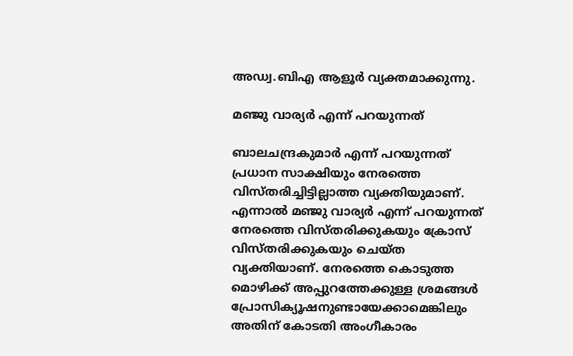അഡ്വ.ബിഎ ആളൂർ വ്യക്തമാക്കുന്നു.

മഞ്ജു വാര്യർ എന്ന് പറയുന്നത്

ബാലചന്ദ്രകുമാർ എന്ന് പറയുന്നത് പ്രധാന സാക്ഷിയും നേരത്തെ വിസ്തരിച്ചിട്ടില്ലാത്ത വ്യക്തിയുമാണ്. എന്നാല്‍ മഞ്ജു വാര്യർ എന്ന് പറയുന്നത് നേരത്തെ വിസ്തരിക്കുകയും ക്രോസ് വിസ്തരിക്കുകയും ചെയ്ത വ്യക്തിയാണ്. നേരത്തെ കൊടുത്ത മൊഴിക്ക് അപ്പുറത്തേക്കുള്ള ശ്രമങ്ങള്‍ പ്രോസിക്യൂഷനുണ്ടായേക്കാമെങ്കിലും അതിന് കോടതി അംഗീകാരം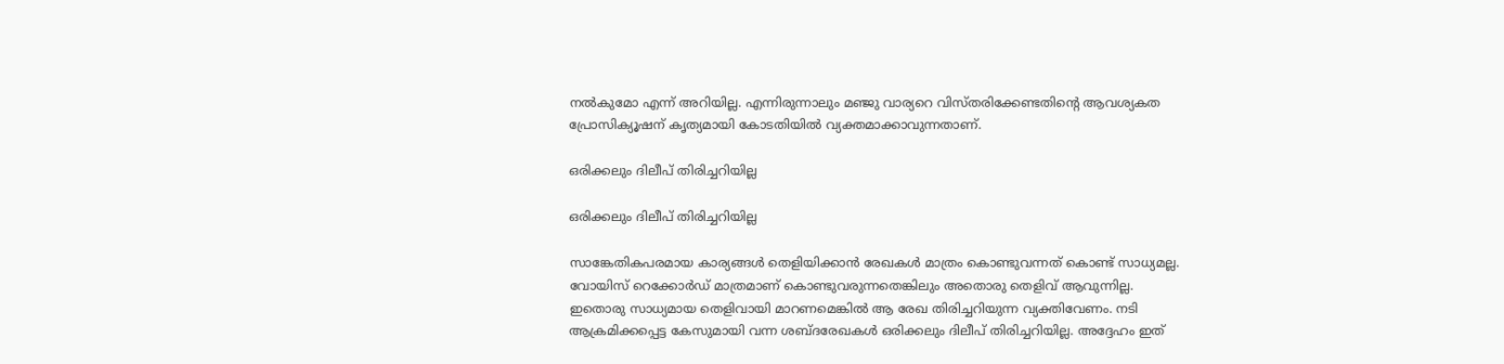നല്‍കുമോ എന്ന് അറിയില്ല. എന്നിരുന്നാലും മഞ്ജു വാര്യറെ വിസ്തരിക്കേണ്ടതിന്റെ ആവശ്യകത പ്രോസിക്യൂഷന് കൃത്യമായി കോടതിയില്‍ വ്യക്തമാക്കാവുന്നതാണ്.

ഒരിക്കലും ദിലീപ് തിരിച്ചറിയില്ല

ഒരിക്കലും ദിലീപ് തിരിച്ചറിയില്ല

സാങ്കേതികപരമായ കാര്യങ്ങള്‍ തെളിയിക്കാന്‍ രേഖകള്‍ മാത്രം കൊണ്ടുവന്നത് കൊണ്ട് സാധ്യമല്ല. വോയിസ് റെക്കോർഡ് മാത്രമാണ് കൊണ്ടുവരുന്നതെങ്കിലും അതൊരു തെളിവ് ആവുന്നില്ല. ഇതൊരു സാധ്യമായ തെളിവായി മാറണമെങ്കില്‍ ആ രേഖ തിരിച്ചറിയുന്ന വ്യക്തിവേണം. നടി ആക്രമിക്കപ്പെട്ട കേസുമായി വന്ന ശബ്ദരേഖകള്‍ ഒരിക്കലും ദിലീപ് തിരിച്ചറിയില്ല. അദ്ദേഹം ഇത്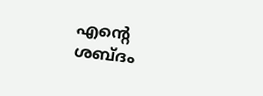എന്റെ ശബ്ദം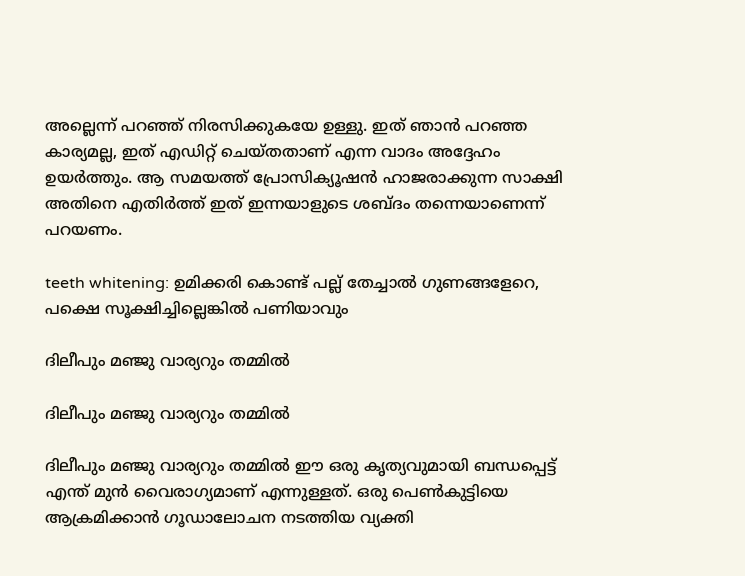അല്ലെന്ന് പറഞ്ഞ് നിരസിക്കുകയേ ഉള്ളു. ഇത് ഞാന്‍ പറഞ്ഞ കാര്യമല്ല, ഇത് എഡിറ്റ് ചെയ്തതാണ് എന്ന വാദം അദ്ദേഹം ഉയർത്തും. ആ സമയത്ത് പ്രോസിക്യൂഷന്‍ ഹാജരാക്കുന്ന സാക്ഷി അതിനെ എതിർത്ത് ഇത് ഇന്നയാളുടെ ശബ്ദം തന്നെയാണെന്ന് പറയണം.

teeth whitening: ഉമിക്കരി കൊണ്ട് പല്ല് തേച്ചാല്‍ ഗുണങ്ങളേറെ, പക്ഷെ സൂക്ഷിച്ചില്ലെങ്കില്‍ പണിയാവും

ദിലീപും മഞ്ജു വാര്യറും തമ്മില്‍

ദിലീപും മഞ്ജു വാര്യറും തമ്മില്‍

ദിലീപും മഞ്ജു വാര്യറും തമ്മില്‍ ഈ ഒരു കൃത്യവുമായി ബന്ധപ്പെട്ട് എന്ത് മുന്‍ വൈരാഗ്യമാണ് എന്നുള്ളത്. ഒരു പെണ്‍കുട്ടിയെ ആക്രമിക്കാന്‍ ഗൂഡാലോചന നടത്തിയ വ്യക്തി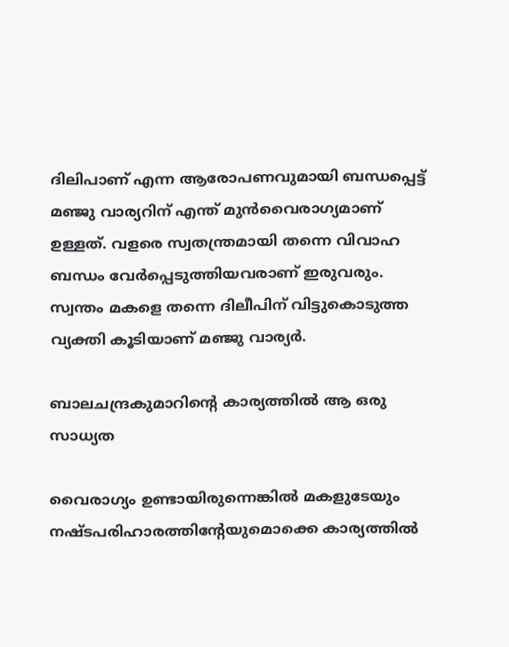ദിലിപാണ് എന്ന ആരോപണവുമായി ബന്ധപ്പെട്ട് മഞ്ജു വാര്യറിന് എന്ത് മുന്‍വൈരാഗ്യമാണ് ഉള്ളത്. വളരെ സ്വതന്ത്രമായി തന്നെ വിവാഹ ബന്ധം വേർപ്പെടുത്തിയവരാണ് ഇരുവരും. സ്വന്തം മകളെ തന്നെ ദിലീപിന് വിട്ടുകൊടുത്ത വ്യക്തി കൂടിയാണ് മഞ്ജു വാര്യർ.

ബാലചന്ദ്രകുമാറിന്റെ കാര്യത്തില്‍ ആ ഒരു സാധ്യത

വൈരാഗ്യം ഉണ്ടായിരുന്നെങ്കില്‍ മകളുടേയും നഷ്ടപരിഹാരത്തിന്റേയുമൊക്കെ കാര്യത്തില്‍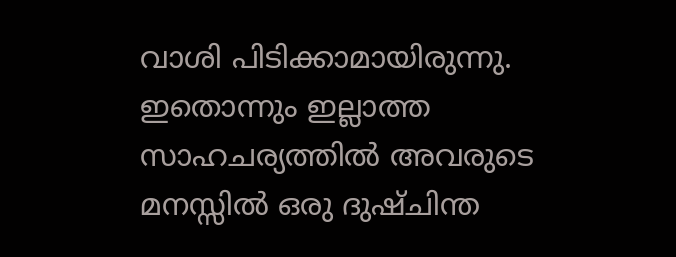വാശി പിടിക്കാമായിരുന്നു. ഇതൊന്നും ഇല്ലാത്ത സാഹചര്യത്തില്‍ അവരുടെ മനസ്സില്‍ ഒരു ദുഷ്ചിന്ത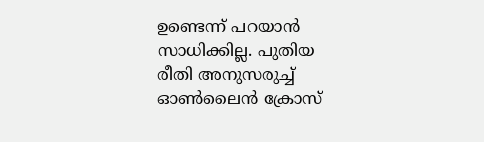ഉണ്ടെന്ന് പറയാന്‍ സാധിക്കില്ല. പുതിയ രീതി അനുസരുച്ച് ഓണ്‍ലൈന്‍ ക്രോസ്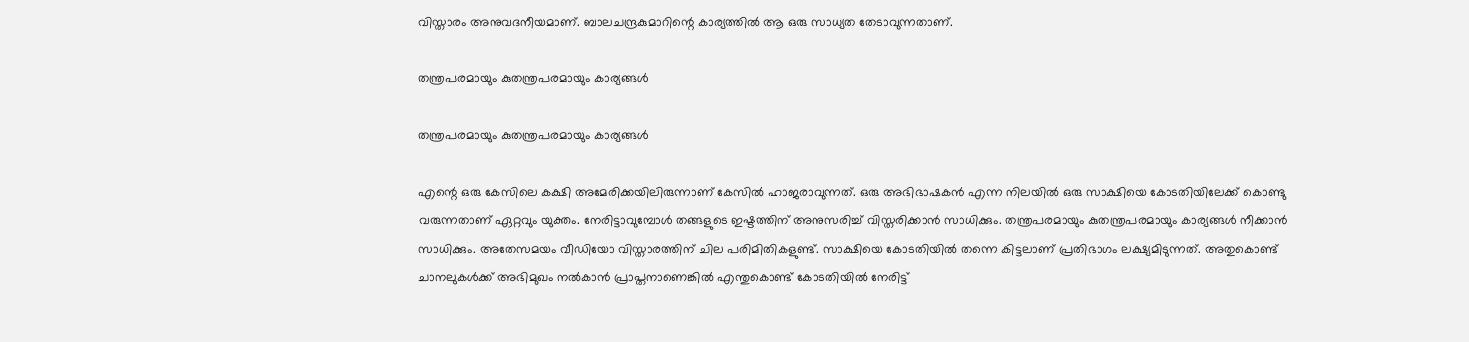വിസ്താരം അനുവദനീയമാണ്. ബാലചന്ദ്രകുമാറിന്റെ കാര്യത്തില്‍ ആ ഒരു സാധ്യത തേടാവുന്നതാണ്.

തന്ത്രപരമായും കുതന്ത്രപരമായും കാര്യങ്ങള്‍

തന്ത്രപരമായും കുതന്ത്രപരമായും കാര്യങ്ങള്‍

എന്റെ ഒരു കേസിലെ കക്ഷി അമേരിക്കയിലിരുന്നാണ് കേസില്‍ ഹാജരാവുന്നത്. ഒരു അഭിഭാഷകന്‍ എന്ന നിലയില്‍ ഒരു സാക്ഷിയെ കോടതിയിലേക്ക് കൊണ്ടു വരുന്നതാണ് ഏറ്റവും യുക്തം. നേരിട്ടാവുമ്പോള്‍ തങ്ങളുടെ ഇഷ്ടത്തിന് അനുസരിച്ച് വിസ്തരിക്കാന്‍ സാധിക്കും. തന്ത്രപരമായും കുതന്ത്രപരമായും കാര്യങ്ങള്‍ നീക്കാന്‍ സാധിക്കും. അതേസമയം വീഡിയോ വിസ്താരത്തിന് ചില പരിമിതികളുണ്ട്. സാക്ഷിയെ കോടതിയില്‍ തന്നെ കിട്ടലാണ് പ്രതിഭാഗം ലക്ഷ്യമിടുന്നത്. അതുകൊണ്ട് ചാനലുകള്‍ക്ക് അഭിമുഖം നല്‍കാന്‍ പ്രാപ്തനാണെങ്കില്‍ എന്തുകൊണ്ട് കോടതിയില്‍ നേരിട്ട്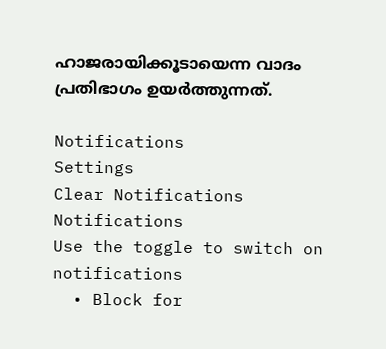ഹാജരായിക്കൂടായെന്ന വാദം പ്രതിഭാഗം ഉയർത്തുന്നത്.

Notifications
Settings
Clear Notifications
Notifications
Use the toggle to switch on notifications
  • Block for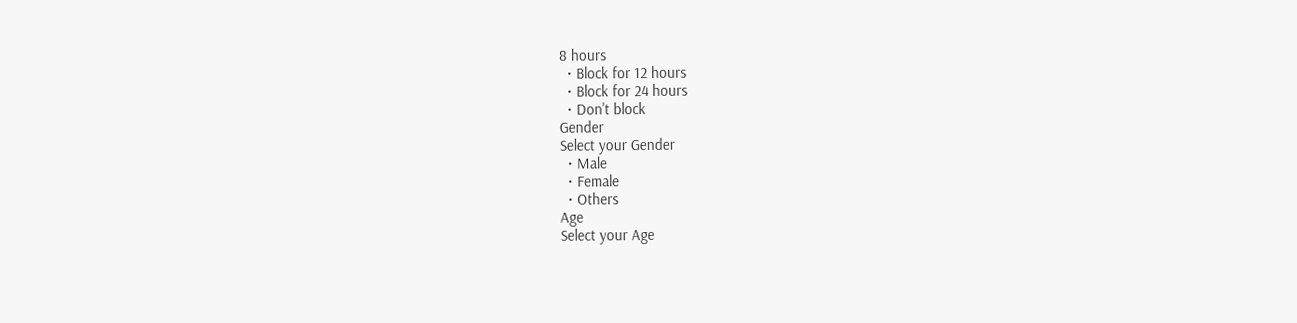8 hours
  • Block for 12 hours
  • Block for 24 hours
  • Don't block
Gender
Select your Gender
  • Male
  • Female
  • Others
Age
Select your Age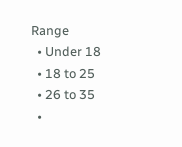Range
  • Under 18
  • 18 to 25
  • 26 to 35
  •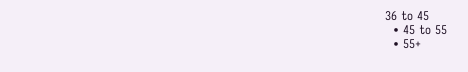36 to 45
  • 45 to 55
  • 55+